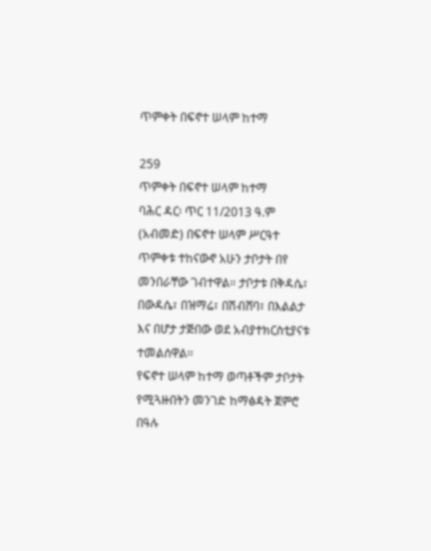ጥምቀት በፍኖተ ሠላም ከተማ

259
ጥምቀት በፍኖተ ሠላም ከተማ
ባሕር ዳር፡ ጥር 11/2013 ዓ.ም (አብመድ) በፍኖተ ሠላም ሥርዓተ ጥምቀቱ ተከናውኖ አሁን ታቦታት በየ መንበራቸው ገብተዋል። ታቦታቱ በቅዳሴ፣ በውዳሴ፣ በዝማሬ፣ በሽብሸባ፣ በእልልታ እና በሆታ ታጅበው ወደ አብያተክርስቲያናቱ ተመልሰዋል፡፡
የፍኖተ ሠላም ከተማ ወጣቶችም ታቦታት የሚጓዙበትን መንገድ ከማፅዳት ጀምሮ በዓሉ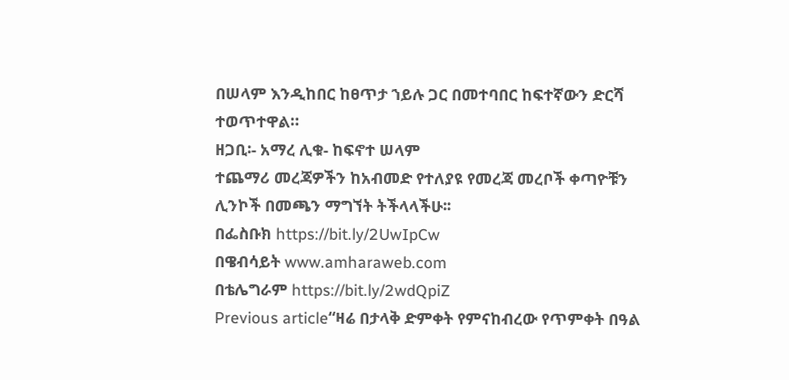በሠላም እንዲከበር ከፀጥታ ኀይሉ ጋር በመተባበር ከፍተኛውን ድርሻ ተወጥተዋል።
ዘጋቢ፡- አማረ ሊቁ- ከፍኖተ ሠላም
ተጨማሪ መረጃዎችን ከአብመድ የተለያዩ የመረጃ መረቦች ቀጣዮቹን ሊንኮች በመጫን ማግኘት ትችላላችሁ፡፡
በፌስቡክ https://bit.ly/2UwIpCw
በዌብሳይት www.amharaweb.com
በቴሌግራም https://bit.ly/2wdQpiZ
Previous article“ዛሬ በታላቅ ድምቀት የምናከብረው የጥምቀት በዓል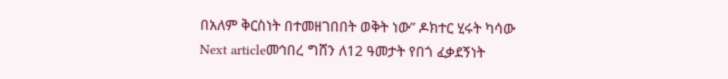በአለም ቅርስነት በተመዘገበበት ወቅት ነው” ዶክተር ሂሩት ካሳው
Next articleመኅበረ ግሸን ለ12 ዓመታት የበጎ ፈቃደኝነት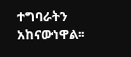ተግባራትን አከናውነዋል፡፡